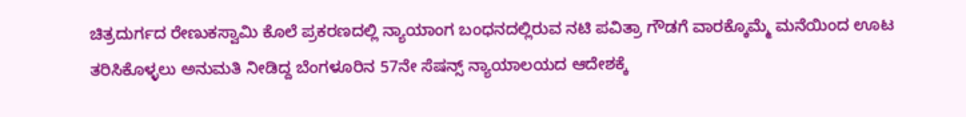ಚಿತ್ರದುರ್ಗದ ರೇಣುಕಸ್ವಾಮಿ ಕೊಲೆ ಪ್ರಕರಣದಲ್ಲಿ ನ್ಯಾಯಾಂಗ ಬಂಧನದಲ್ಲಿರುವ ನಟಿ ಪವಿತ್ರಾ ಗೌಡಗೆ ವಾರಕ್ಕೊಮ್ಮೆ ಮನೆಯಿಂದ ಊಟ ತರಿಸಿಕೊಳ್ಳಲು ಅನುಮತಿ ನೀಡಿದ್ದ ಬೆಂಗಳೂರಿನ 57ನೇ ಸೆಷನ್ಸ್ ನ್ಯಾಯಾಲಯದ ಆದೇಶಕ್ಕೆ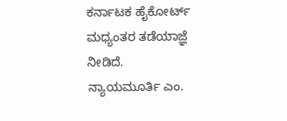ಕರ್ನಾಟಕ ಹೈಕೋರ್ಟ್ ಮಧ್ಯಂತರ ತಡೆಯಾಜ್ಞೆ ನೀಡಿದೆ.
ನ್ಯಾಯಮೂರ್ತಿ ಎಂ.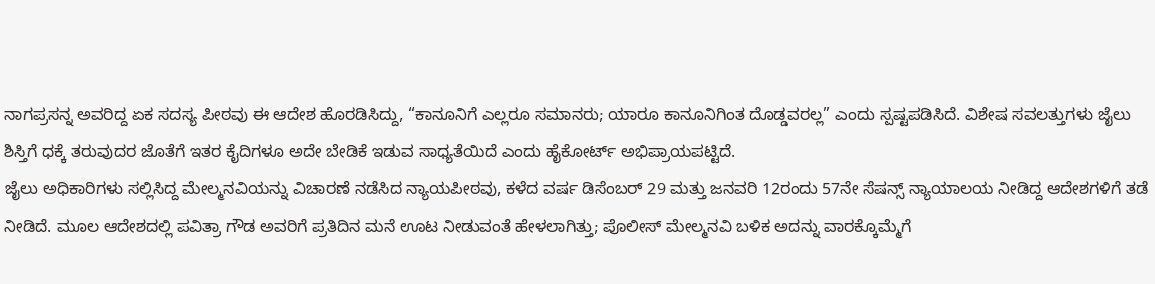ನಾಗಪ್ರಸನ್ನ ಅವರಿದ್ದ ಏಕ ಸದಸ್ಯ ಪೀಠವು ಈ ಆದೇಶ ಹೊರಡಿಸಿದ್ದು, “ಕಾನೂನಿಗೆ ಎಲ್ಲರೂ ಸಮಾನರು; ಯಾರೂ ಕಾನೂನಿಗಿಂತ ದೊಡ್ಡವರಲ್ಲ” ಎಂದು ಸ್ಪಷ್ಟಪಡಿಸಿದೆ. ವಿಶೇಷ ಸವಲತ್ತುಗಳು ಜೈಲು ಶಿಸ್ತಿಗೆ ಧಕ್ಕೆ ತರುವುದರ ಜೊತೆಗೆ ಇತರ ಕೈದಿಗಳೂ ಅದೇ ಬೇಡಿಕೆ ಇಡುವ ಸಾಧ್ಯತೆಯಿದೆ ಎಂದು ಹೈಕೋರ್ಟ್ ಅಭಿಪ್ರಾಯಪಟ್ಟಿದೆ.
ಜೈಲು ಅಧಿಕಾರಿಗಳು ಸಲ್ಲಿಸಿದ್ದ ಮೇಲ್ಮನವಿಯನ್ನು ವಿಚಾರಣೆ ನಡೆಸಿದ ನ್ಯಾಯಪೀಠವು, ಕಳೆದ ವರ್ಷ ಡಿಸೆಂಬರ್ 29 ಮತ್ತು ಜನವರಿ 12ರಂದು 57ನೇ ಸೆಷನ್ಸ್ ನ್ಯಾಯಾಲಯ ನೀಡಿದ್ದ ಆದೇಶಗಳಿಗೆ ತಡೆ ನೀಡಿದೆ. ಮೂಲ ಆದೇಶದಲ್ಲಿ ಪವಿತ್ರಾ ಗೌಡ ಅವರಿಗೆ ಪ್ರತಿದಿನ ಮನೆ ಊಟ ನೀಡುವಂತೆ ಹೇಳಲಾಗಿತ್ತು; ಪೊಲೀಸ್ ಮೇಲ್ಮನವಿ ಬಳಿಕ ಅದನ್ನು ವಾರಕ್ಕೊಮ್ಮೆಗೆ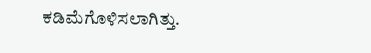ಕಡಿಮೆಗೊಳಿಸಲಾಗಿತ್ತು.